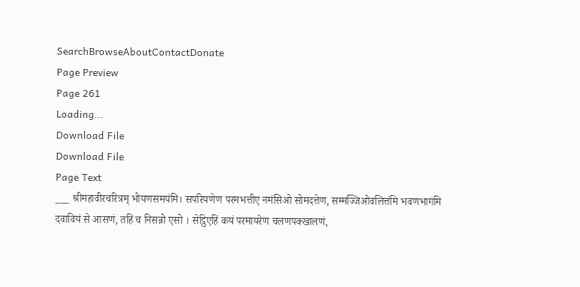SearchBrowseAboutContactDonate
Page Preview
Page 261
Loading...
Download File
Download File
Page Text
___ श्रीमहावीरचरित्रम् भोयणसमयंमि। सपरियणेण परमभत्तीए नमंसिओ सोमदत्तेण, सम्मज्जिओवलित्तंमि भवणभागंमि दवावियं से आसणं, तहिं च निसन्नो एसो । सेट्ठिएहिं कयं परमायरेण चलणपक्खालणं,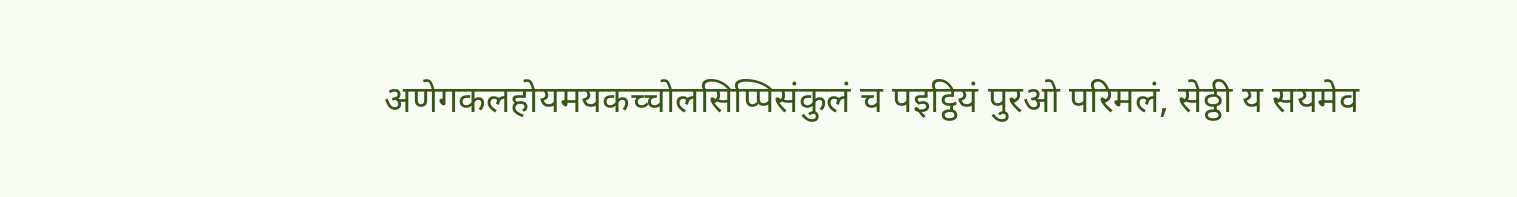अणेगकलहोयमयकच्चोलसिप्पिसंकुलं च पइट्ठियं पुरओ परिमलं, सेठ्ठी य सयमेव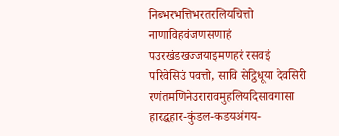निब्भरभत्तिभरतरलियचित्तो नाणाविहवंजणसणाहं पउरखंडखज्जयाइमणहरं रसवइं परिवेसिउं पवत्तो, सावि सेट्ठिधूया देवसिरी रणंतमणिनेउरारावमुहलियदिसावगासा हारद्धहार-कुंडल-कडयअंगय-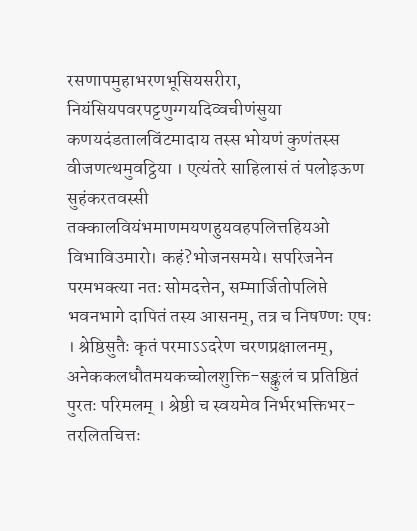रसणापमुहाभरणभूसियसरीरा, नियंसियपवरपट्टणुग्गयदिव्वचीणंसुया कणयदंडतालविंटमादाय तस्स भोयणं कुणंतस्स वीजणत्थमुवट्ठिया । एत्यंतरे साहिलासं तं पलोइऊण सुहंकरतवस्सी तक्कालवियंभमाणमयणहुयवहपलित्तहियओ विभाविउमारो। कहं?भोजनसमये। सपरिजनेन परमभक्त्या नतः सोमदत्तेन, सम्मार्जितोपलिप्ते भवनभागे दापितं तस्य आसनम्, तत्र च निषण्णः एषः । श्रेष्ठिसुतैः कृतं परमाऽऽदरेण चरणप्रक्षालनम्, अनेककलधौतमयकच्चोलशुक्ति-सङ्कुलं च प्रतिष्ठितं पुरतः परिमलम् । श्रेष्ठी च स्वयमेव निर्भरभक्तिभर-तरलितचित्तः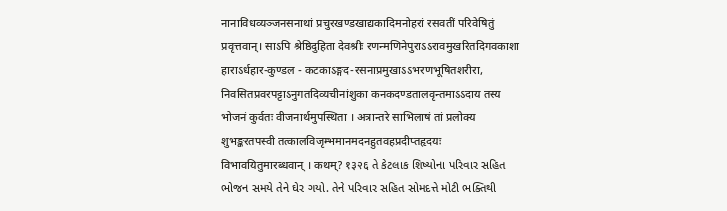नानाविधव्यञ्जनसनाथां प्रचुरखण्डखाद्यकादिमनोहरां रसवतीं परिवेषितुं प्रवृत्तवान्। साऽपि श्रेष्ठिदुहिता देवश्रीः रणन्मणिनेपुराऽऽरावमुखरितदिगवकाशा हाराऽर्धहार-कुण्डल - कटकाऽङ्गद-रसनाप्रमुखाऽऽभरणभूषितशरीरा, निवसितप्रवरपट्टाऽनुगतदिव्यचीनांशुका कनकदण्डतालवृन्तमाऽऽदाय तस्य भोजनं कुर्वतः वीजनार्थमुपस्थिता । अत्रान्तरे साभिलाषं तां प्रलोक्य शुभङ्करतपस्वी तत्कालविजृम्भमानमदनहुतवहप्रदीप्तहृदयः विभावयितुमारब्धवान् । कथम्? १३२६ તે કેટલાક શિષ્યોના પરિવાર સહિત ભોજન સમયે તેને ઘેર ગયો. તેને પરિવાર સહિત સોમદત્તે મોટી ભક્તિથી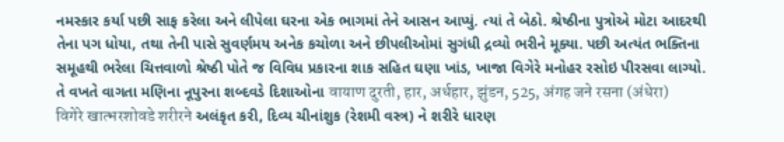નમસ્કાર કર્યા પછી સાફ કરેલા અને લીપેલા ઘરના એક ભાગમાં તેને આસન આપ્યું. ત્યાં તે બેઠો. શ્રેષ્ઠીના પુત્રોએ મોટા આદરથી તેના પગ ધોયા, તથા તેની પાસે સુવર્ણમય અનેક કચોળા અને છીપલીઓમાં સુગંધી દ્રવ્યો ભરીને મૂક્યા. પછી અત્યંત ભક્તિના સમૂહથી ભરેલા ચિત્તવાળો શ્રેષ્ઠી પોતે જ વિવિધ પ્રકારના શાક સહિત ઘણા ખાંડ, ખાજા વિગેરે મનોહર રસોઇ પીરસવા લાગ્યો. તે વખતે વાગતા મણિના નૂપુરના શબ્દવડે દિશાઓના वायाण दुरती, हार, अर्धहार, झुंडन, 525, अंगह जने रसना (अंधेरा) विगेरे खात्भरशोवडे शरीरने અલંકૃત કરી, દિવ્ય ચીનાંશુક (રેશમી વસ્ત્ર) ને શરીરે ધારણ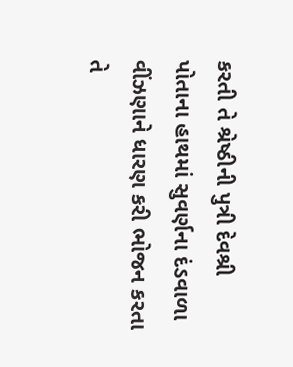કરતી તે શ્રેષ્ઠીની પુત્રી દેવશ્રી પોતાના હાથમાં સુવર્ણના દંડવાળા વીંઝણાને ધારણ કરી ભોજન કરતા તે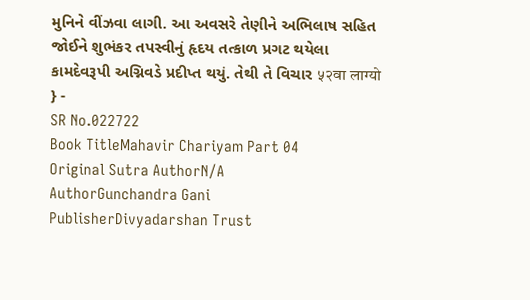મુનિને વીંઝવા લાગી. આ અવસરે તેણીને અભિલાષ સહિત જોઈને શુભંકર તપસ્વીનું હૃદય તત્કાળ પ્રગટ થયેલા કામદેવરૂપી અગ્નિવડે પ્રદીપ્ત થયું. તેથી તે વિચાર ५२वा लाग्यो } -
SR No.022722
Book TitleMahavir Chariyam Part 04
Original Sutra AuthorN/A
AuthorGunchandra Gani
PublisherDivyadarshan Trust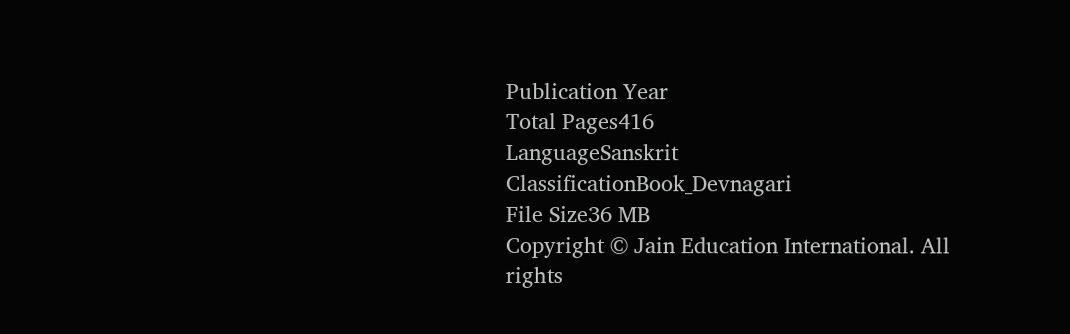Publication Year
Total Pages416
LanguageSanskrit
ClassificationBook_Devnagari
File Size36 MB
Copyright © Jain Education International. All rights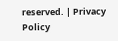reserved. | Privacy Policy